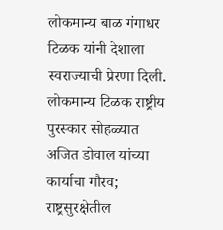लोकमान्य बाळ गंगाधर टिळक यांनी देशाला स्वराज्याची प्रेरणा दिली.
लोकमान्य टिळक राष्ट्रीय पुरस्कार सोहळ्यात अजित डोवाल यांच्या कार्याचा गौरव; राष्ट्रसुरक्षेतील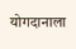योगदानाला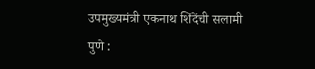उपमुख्यमंत्री एकनाथ शिंदेंची सलामी
पुणे :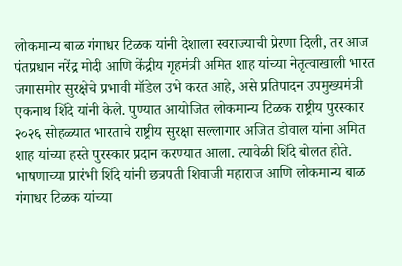लोकमान्य बाळ गंगाधर टिळक यांनी देशाला स्वराज्याची प्रेरणा दिली, तर आज पंतप्रधान नरेंद्र मोदी आणि केंद्रीय गृहमंत्री अमित शाह यांच्या नेतृत्वाखाली भारत जगासमोर सुरक्षेचे प्रभावी मॉडेल उभे करत आहे, असे प्रतिपादन उपमुख्यमंत्री एकनाथ शिंदे यांनी केले. पुण्यात आयोजित लोकमान्य टिळक राष्ट्रीय पुरस्कार २०२६ सोहळ्यात भारताचे राष्ट्रीय सुरक्षा सल्लागार अजित डोवाल यांना अमित शाह यांच्या हस्ते पुरस्कार प्रदान करण्यात आला. त्यावेळी शिंदे बोलत होते.
भाषणाच्या प्रारंभी शिंदे यांनी छत्रपती शिवाजी महाराज आणि लोकमान्य बाळ गंगाधर टिळक यांच्या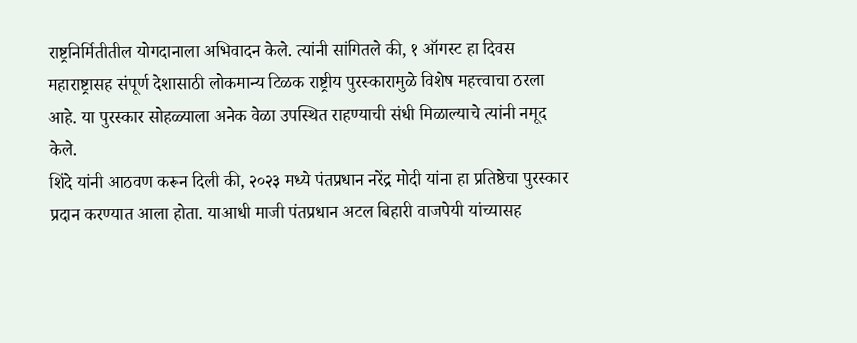राष्ट्रनिर्मितीतील योगदानाला अभिवादन केले. त्यांनी सांगितले की, १ ऑगस्ट हा दिवस महाराष्ट्रासह संपूर्ण देशासाठी लोकमान्य टिळक राष्ट्रीय पुरस्कारामुळे विशेष महत्त्वाचा ठरला आहे. या पुरस्कार सोहळ्याला अनेक वेळा उपस्थित राहण्याची संधी मिळाल्याचे त्यांनी नमूद केले.
शिंदे यांनी आठवण करून दिली की, २०२३ मध्ये पंतप्रधान नरेंद्र मोदी यांना हा प्रतिष्ठेचा पुरस्कार प्रदान करण्यात आला होता. याआधी माजी पंतप्रधान अटल बिहारी वाजपेयी यांच्यासह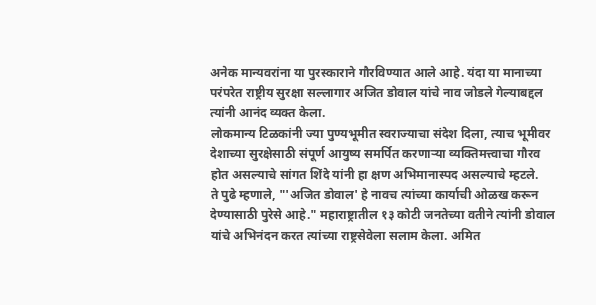अनेक मान्यवरांना या पुरस्काराने गौरविण्यात आले आहे. यंदा या मानाच्या परंपरेत राष्ट्रीय सुरक्षा सल्लागार अजित डोवाल यांचे नाव जोडले गेल्याबद्दल त्यांनी आनंद व्यक्त केला.
लोकमान्य टिळकांनी ज्या पुण्यभूमीत स्वराज्याचा संदेश दिला, त्याच भूमीवर देशाच्या सुरक्षेसाठी संपूर्ण आयुष्य समर्पित करणाऱ्या व्यक्तिमत्त्वाचा गौरव होत असल्याचे सांगत शिंदे यांनी हा क्षण अभिमानास्पद असल्याचे म्हटले.
ते पुढे म्हणाले, "'अजित डोवाल' हे नावच त्यांच्या कार्याची ओळख करून देण्यासाठी पुरेसे आहे." महाराष्ट्रातील १३ कोटी जनतेच्या वतीने त्यांनी डोवाल यांचे अभिनंदन करत त्यांच्या राष्ट्रसेवेला सलाम केला. अमित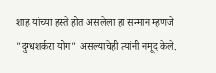शाह यांच्या हस्ते होत असलेला हा सन्मान म्हणजे "दुग्धशर्करा योग" असल्याचेही त्यांनी नमूद केले.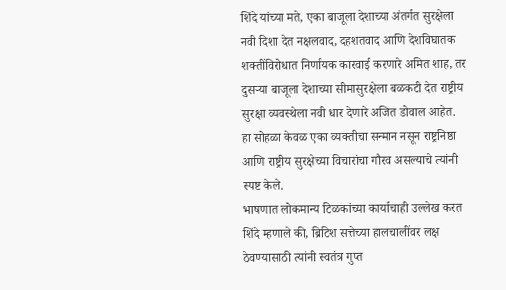शिंदे यांच्या मते, एका बाजूला देशाच्या अंतर्गत सुरक्षेला नवी दिशा देत नक्षलवाद, दहशतवाद आणि देशविघातक शक्तींविरोधात निर्णायक कारवाई करणारे अमित शाह, तर दुसऱ्या बाजूला देशाच्या सीमासुरक्षेला बळकटी देत राष्ट्रीय सुरक्षा व्यवस्थेला नवी धार देणारे अजित डोवाल आहेत. हा सोहळा केवळ एका व्यक्तीचा सन्मान नसून राष्ट्रनिष्ठा आणि राष्ट्रीय सुरक्षेच्या विचारांचा गौरव असल्याचे त्यांनी स्पष्ट केले.
भाषणात लोकमान्य टिळकांच्या कार्याचाही उल्लेख करत शिंदे म्हणाले की, ब्रिटिश सत्तेच्या हालचालींवर लक्ष ठेवण्यासाठी त्यांनी स्वतंत्र गुप्त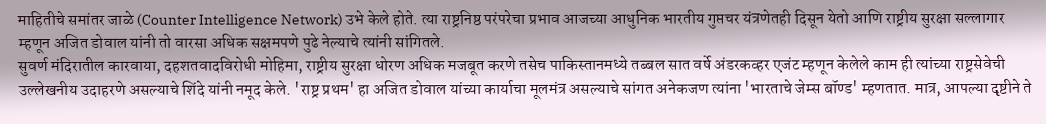माहितीचे समांतर जाळे (Counter Intelligence Network) उभे केले होते. त्या राष्ट्रनिष्ठ परंपरेचा प्रभाव आजच्या आधुनिक भारतीय गुप्तचर यंत्रणेतही दिसून येतो आणि राष्ट्रीय सुरक्षा सल्लागार म्हणून अजित डोवाल यांनी तो वारसा अधिक सक्षमपणे पुढे नेल्याचे त्यांनी सांगितले.
सुवर्ण मंदिरातील कारवाया, दहशतवादविरोधी मोहिमा, राष्ट्रीय सुरक्षा धोरण अधिक मजबूत करणे तसेच पाकिस्तानमध्ये तब्बल सात वर्षे अंडरकव्हर एजंट म्हणून केलेले काम ही त्यांच्या राष्ट्रसेवेची उल्लेखनीय उदाहरणे असल्याचे शिंदे यांनी नमूद केले. 'राष्ट्र प्रथम' हा अजित डोवाल यांच्या कार्याचा मूलमंत्र असल्याचे सांगत अनेकजण त्यांना 'भारताचे जेम्स बॉण्ड' म्हणतात. मात्र, आपल्या दृष्टीने ते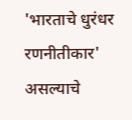'भारताचे धुरंधर रणनीतीकार' असल्याचे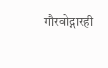गौरवोद्गारही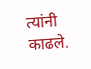त्यांनी काढले.